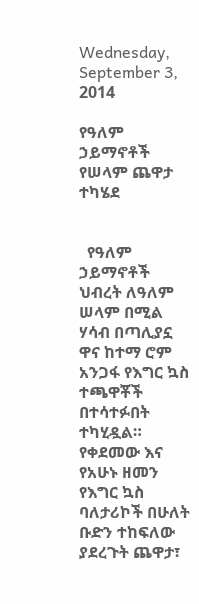Wednesday, September 3, 2014

የዓለም ኃይማኖቶች የሠላም ጨዋታ ተካሄደ


  የዓለም ኃይማኖቶች ህብረት ለዓለም ሠላም በሚል ሃሳብ በጣሊያኗ ዋና ከተማ ሮም አንጋፋ የእግር ኳስ ተጫዋቾች በተሳተፉበት ተካሂዷል። የቀደመው እና የአሁኑ ዘመን የእግር ኳስ ባለታሪኮች በሁለት ቡድን ተከፍለው ያደረጉት ጨዋታ፣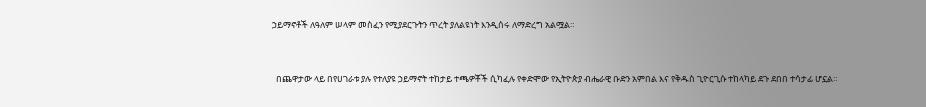ኃይማኖቶች ለዓለም ሠላም መስፈን የሚያደርጉትን ጥረት ያለልዩነት እንዲሰሩ ለማድረግ አልሟል።



  በጨዋታው ላይ በየሀገራቱ ያሉ የተለያዩ ኃይማኖት ተከታይ ተጫዎቾች ሲካፈሉ የቀድሞው የኢትዮጵያ ብሔራዊ ቡድን አምበል እና የቅዱስ ጊዮርጊሱ ተከላካይ ደጉ ደበበ ተሳታፊ ሆኗል።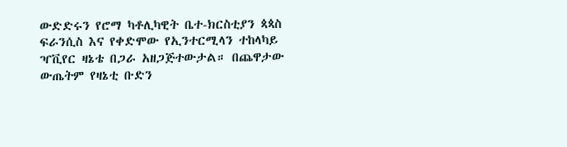ውድድሩን የሮማ ካቶሊካዊት ቤተ-ክርስቲያን ጳጳስ ፍራንሲስ እና የቀድሞው የኢንተርሚላን ተከላካይ  ዣቪየር ዛኔቴ በጋራ አዘጋጅተውታል። በጨዋታው ውጤትም የዛኔቲ ቡድን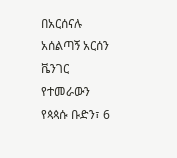በአርሰናሉ አሰልጣኝ አርሰን ቬንገር የተመራውን የጳጳሱ ቡድን፣ 6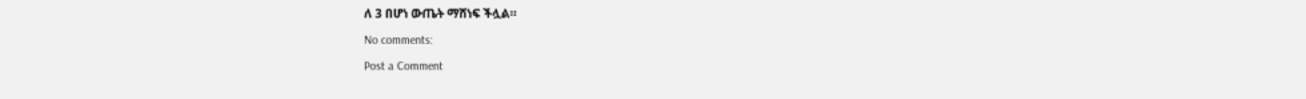ለ 3 በሆነ ውጤት ማሸነፍ ችሏል።

No comments:

Post a Comment